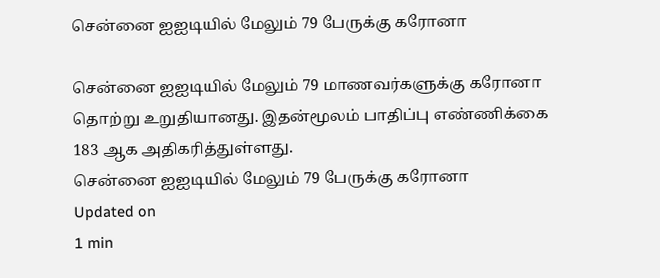சென்னை ஐஐடியில் மேலும் 79 பேருக்கு கரோனா

சென்னை ஐஐடியில் மேலும் 79 மாணவர்களுக்கு கரோனா தொற்று உறுதியானது. இதன்மூலம் பாதிப்பு எண்ணிக்கை 183 ஆக அதிகரித்துள்ளது.
சென்னை ஐஐடியில் மேலும் 79 பேருக்கு கரோனா
Updated on
1 min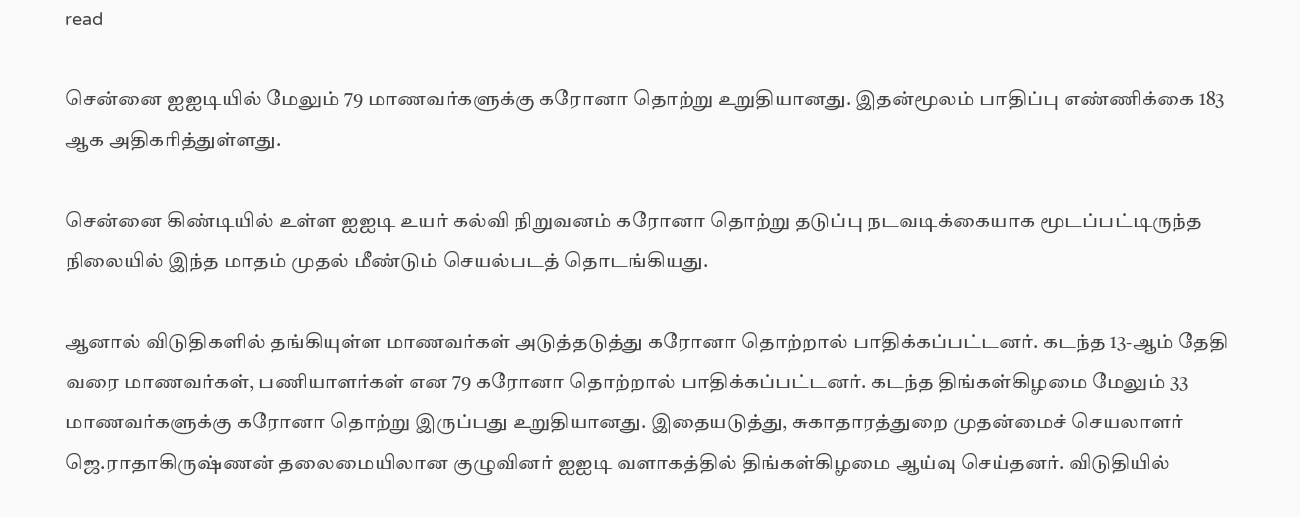read

சென்னை ஐஐடியில் மேலும் 79 மாணவர்களுக்கு கரோனா தொற்று உறுதியானது. இதன்மூலம் பாதிப்பு எண்ணிக்கை 183 ஆக அதிகரித்துள்ளது.

சென்னை கிண்டியில் உள்ள ஐஐடி உயர் கல்வி நிறுவனம் கரோனா தொற்று தடுப்பு நடவடிக்கையாக மூடப்பட்டிருந்த நிலையில் இந்த மாதம் முதல் மீண்டும் செயல்படத் தொடங்கியது.

ஆனால் விடுதிகளில் தங்கியுள்ள மாணவர்கள் அடுத்தடுத்து கரோனா தொற்றால் பாதிக்கப்பட்டனர். கடந்த 13-ஆம் தேதி வரை மாணவர்கள், பணியாளர்கள் என 79 கரோனா தொற்றால் பாதிக்கப்பட்டனர். கடந்த திங்கள்கிழமை மேலும் 33 மாணவர்களுக்கு கரோனா தொற்று இருப்பது உறுதியானது. இதையடுத்து, சுகாதாரத்துறை முதன்மைச் செயலாளர் ஜெ.ராதாகிருஷ்ணன் தலைமையிலான குழுவினர் ஐஐடி வளாகத்தில் திங்கள்கிழமை ஆய்வு செய்தனர். விடுதியில்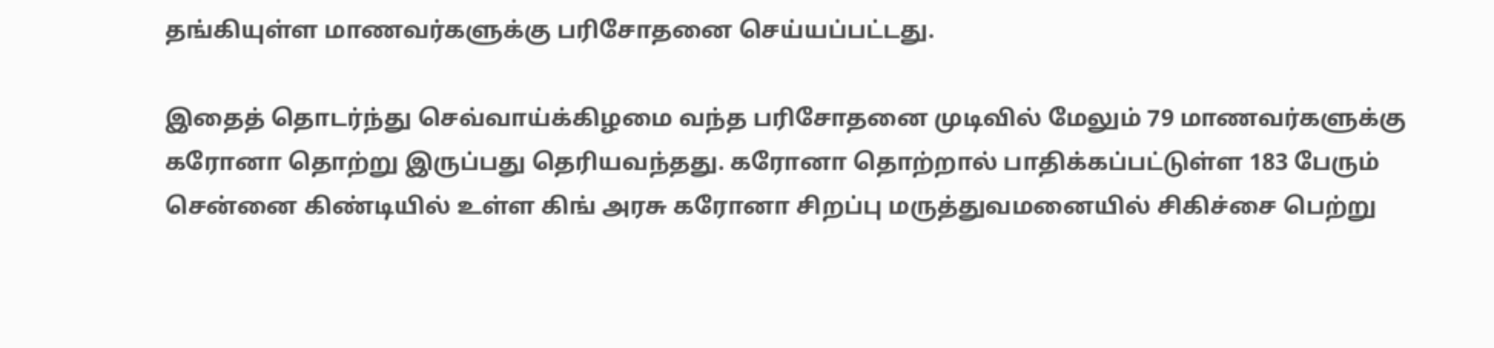தங்கியுள்ள மாணவர்களுக்கு பரிசோதனை செய்யப்பட்டது.

இதைத் தொடர்ந்து செவ்வாய்க்கிழமை வந்த பரிசோதனை முடிவில் மேலும் 79 மாணவர்களுக்கு கரோனா தொற்று இருப்பது தெரியவந்தது. கரோனா தொற்றால் பாதிக்கப்பட்டுள்ள 183 பேரும் சென்னை கிண்டியில் உள்ள கிங் அரசு கரோனா சிறப்பு மருத்துவமனையில் சிகிச்சை பெற்று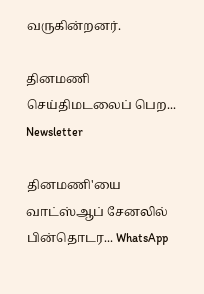வருகின்றனர்.

தினமணி செய்திமடலைப் பெற... Newsletter

தினமணி'யை வாட்ஸ்ஆப் சேனலில் பின்தொடர... WhatsApp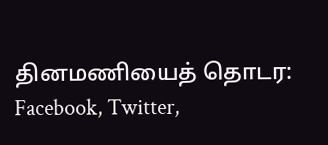தினமணியைத் தொடர: Facebook, Twitter,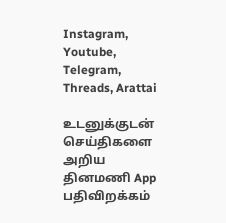Instagram, Youtube, Telegram, Threads, Arattai

உடனுக்குடன் செய்திகளை அறிய தினமணி App பதிவிறக்கம்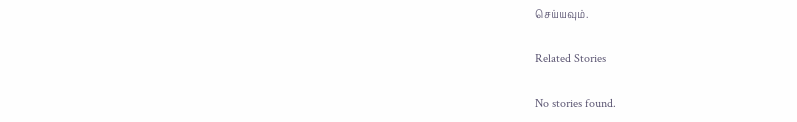செய்யவும்.

Related Stories

No stories found.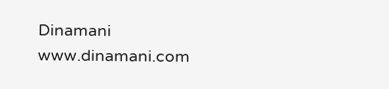Dinamani
www.dinamani.com